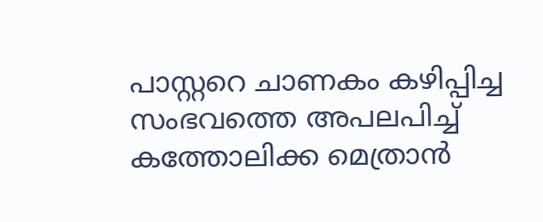പാസ്റ്ററെ ചാണകം കഴിപ്പിച്ച സംഭവത്തെ അപലപിച്ച് കത്തോലിക്ക മെത്രാന്‍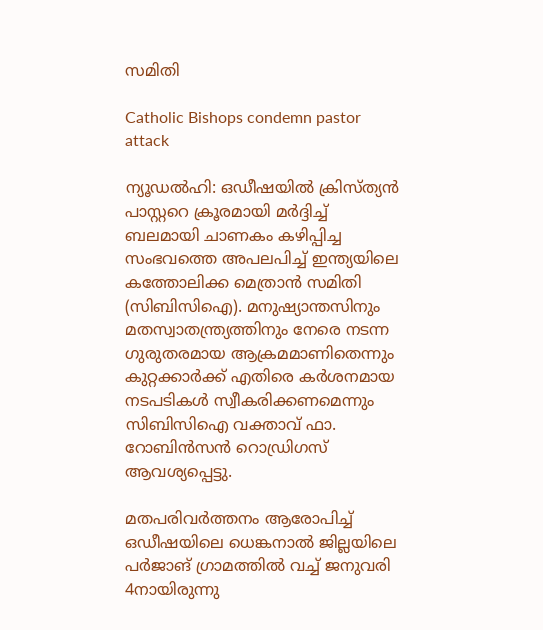സമിതി

Catholic Bishops condemn pastor attack

ന്യൂഡല്‍ഹി: ഒഡീഷയില്‍ ക്രിസ്ത്യന്‍ പാസ്റ്ററെ ക്രൂരമായി മര്‍ദ്ദിച്ച് ബലമായി ചാണകം കഴിപ്പിച്ച സംഭവത്തെ അപലപിച്ച് ഇന്ത്യയിലെ കത്തോലിക്ക മെത്രാന്‍ സമിതി (സിബിസിഐ). മനുഷ്യാന്തസിനും മതസ്വാതന്ത്ര്യത്തിനും നേരെ നടന്ന ഗുരുതരമായ ആക്രമമാണിതെന്നും കുറ്റക്കാര്‍ക്ക് എതിരെ കര്‍ശനമായ നടപടികള്‍ സ്വീകരിക്കണമെന്നും സിബിസിഐ വക്താവ് ഫാ. റോബിന്‍സന്‍ റൊഡ്രിഗസ് ആവശ്യപ്പെട്ടു.

മതപരിവര്‍ത്തനം ആരോപിച്ച്  ഒഡീഷയിലെ ധെങ്കനാല്‍ ജില്ലയിലെ പര്‍ജാങ് ഗ്രാമത്തില്‍ വച്ച് ജനുവരി 4നായിരുന്നു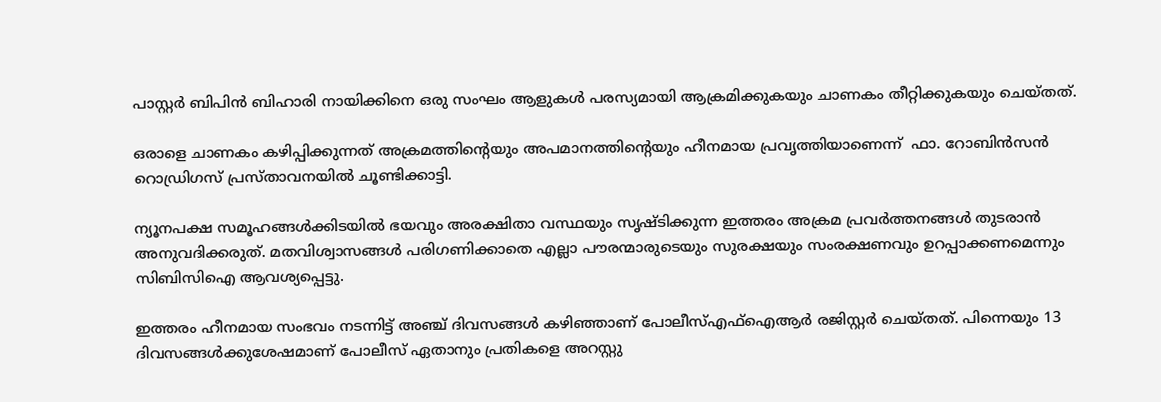പാസ്റ്റര്‍ ബിപിന്‍ ബിഹാരി നായിക്കിനെ ഒരു സംഘം ആളുകള്‍ പരസ്യമായി ആക്രമിക്കുകയും ചാണകം തീറ്റിക്കുകയും ചെയ്തത്.

ഒരാളെ ചാണകം കഴിപ്പിക്കുന്നത് അക്രമത്തിന്റെയും അപമാനത്തിന്റെയും ഹീനമായ പ്രവൃത്തിയാണെന്ന്  ഫാ. റോബിന്‍സന്‍ റൊഡ്രിഗസ് പ്രസ്താവനയില്‍ ചൂണ്ടിക്കാട്ടി.

ന്യൂനപക്ഷ സമൂഹങ്ങള്‍ക്കിടയില്‍ ഭയവും അരക്ഷിതാ വസ്ഥയും സൃഷ്ടിക്കുന്ന ഇത്തരം അക്രമ പ്രവര്‍ത്തനങ്ങള്‍ തുടരാന്‍ അനുവദിക്കരുത്. മതവിശ്വാസങ്ങള്‍ പരിഗണിക്കാതെ എല്ലാ പൗരന്മാരുടെയും സുരക്ഷയും സംരക്ഷണവും ഉറപ്പാക്കണമെന്നും സിബിസിഐ ആവശ്യപ്പെട്ടു.

ഇത്തരം ഹീനമായ സംഭവം നടന്നിട്ട് അഞ്ച് ദിവസങ്ങള്‍ കഴിഞ്ഞാണ് പോലീസ്എഫ്‌ഐആര്‍ രജിസ്റ്റര്‍ ചെയ്തത്. പിന്നെയും 13 ദിവസങ്ങള്‍ക്കുശേഷമാണ് പോലീസ് ഏതാനും പ്രതികളെ അറസ്റ്റു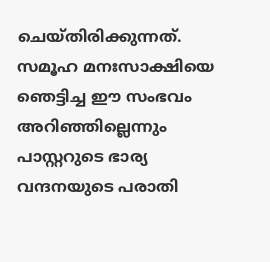ചെയ്തിരിക്കുന്നത്. സമൂഹ മനഃസാക്ഷിയെ ഞെട്ടിച്ച ഈ സംഭവം അറിഞ്ഞില്ലെന്നും പാസ്റ്ററുടെ ഭാര്യ വന്ദനയുടെ പരാതി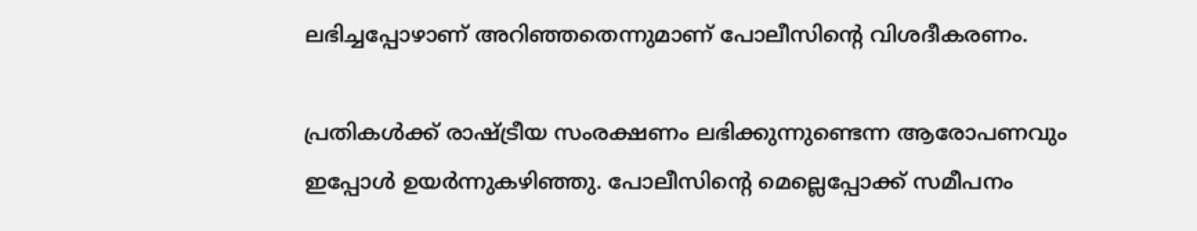ലഭിച്ചപ്പോഴാണ് അറിഞ്ഞതെന്നുമാണ് പോലീസിന്റെ വിശദീകരണം.

പ്രതികള്‍ക്ക് രാഷ്ട്രീയ സംരക്ഷണം ലഭിക്കുന്നുണ്ടെന്ന ആരോപണവും ഇപ്പോള്‍ ഉയര്‍ന്നുകഴിഞ്ഞു. പോലീസിന്റെ മെല്ലെപ്പോക്ക് സമീപനം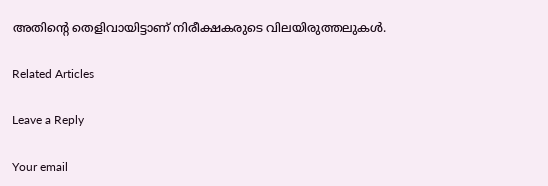അതിന്റെ തെളിവായിട്ടാണ് നിരീക്ഷകരുടെ വിലയിരുത്തലുകള്‍.

Related Articles

Leave a Reply

Your email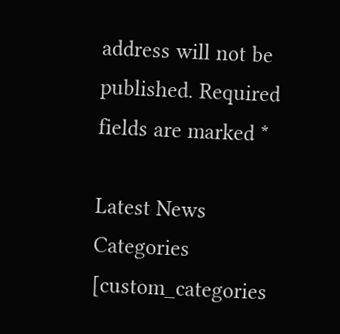address will not be published. Required fields are marked *

Latest News
Categories
[custom_categories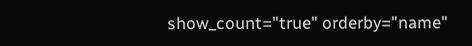show_count="true" orderby="name"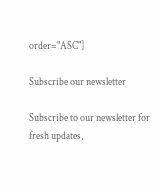order="ASC"]

Subscribe our newsletter

Subscribe to our newsletter for fresh updates,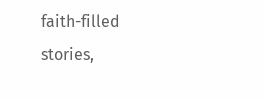faith-filled stories,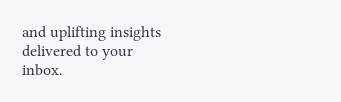and uplifting insights delivered to your inbox.